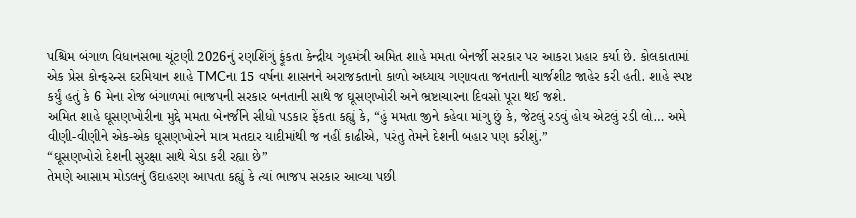પશ્ચિમ બંગાળ વિધાનસભા ચૂંટણી 2026નું રણશિંગું ફૂંકતા કેન્દ્રીય ગૃહમંત્રી અમિત શાહે મમતા બેનર્જી સરકાર પર આકરા પ્રહાર કર્યા છે. કોલકાતામાં એક પ્રેસ કોન્ફરન્સ દરમિયાન શાહે TMCના 15 વર્ષના શાસનને અરાજકતાનો કાળો અધ્યાય ગણાવતા જનતાની ચાર્જશીટ જાહેર કરી હતી. શાહે સ્પષ્ટ કર્યું હતું કે 6 મેના રોજ બંગાળમાં ભાજપની સરકાર બનતાની સાથે જ ઘૂસણખોરી અને ભ્રષ્ટાચારના દિવસો પૂરા થઈ જશે.
અમિત શાહે ઘૂસણખોરીના મુદ્દે મમતા બેનર્જીને સીધો પડકાર ફેંકતા કહ્યું કે, “હું મમતા જીને કહેવા માંગુ છું કે, જેટલું રડવું હોય એટલું રડી લો… અમે વીણી-વીણીને એક-એક ઘૂસણખોરને માત્ર મતદાર યાદીમાંથી જ નહીં કાઢીએ, પરંતુ તેમને દેશની બહાર પણ કરીશું.”
“ઘૂસણખોરો દેશની સુરક્ષા સાથે ચેડા કરી રહ્યા છે”
તેમણે આસામ મોડલનું ઉદાહરણ આપતા કહ્યું કે ત્યાં ભાજપ સરકાર આવ્યા પછી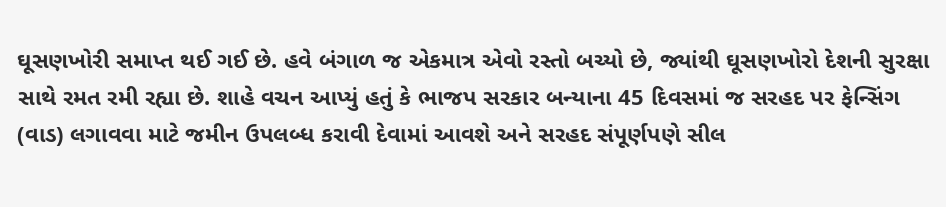ઘૂસણખોરી સમાપ્ત થઈ ગઈ છે. હવે બંગાળ જ એકમાત્ર એવો રસ્તો બચ્યો છે, જ્યાંથી ઘૂસણખોરો દેશની સુરક્ષા સાથે રમત રમી રહ્યા છે. શાહે વચન આપ્યું હતું કે ભાજપ સરકાર બન્યાના 45 દિવસમાં જ સરહદ પર ફેન્સિંગ (વાડ) લગાવવા માટે જમીન ઉપલબ્ધ કરાવી દેવામાં આવશે અને સરહદ સંપૂર્ણપણે સીલ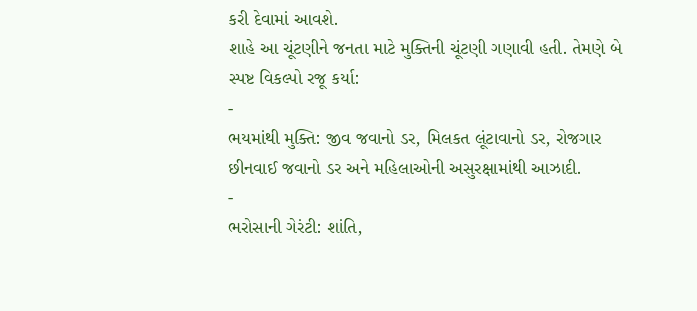કરી દેવામાં આવશે.
શાહે આ ચૂંટણીને જનતા માટે મુક્તિની ચૂંટણી ગણાવી હતી. તેમણે બે સ્પષ્ટ વિકલ્પો રજૂ કર્યા:
-
ભયમાંથી મુક્તિ: જીવ જવાનો ડર, મિલકત લૂંટાવાનો ડર, રોજગાર છીનવાઈ જવાનો ડર અને મહિલાઓની અસુરક્ષામાંથી આઝાદી.
-
ભરોસાની ગેરંટી: શાંતિ,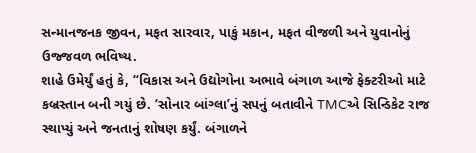સન્માનજનક જીવન, મફત સારવાર, પાકું મકાન, મફત વીજળી અને યુવાનોનું ઉજ્જવળ ભવિષ્ય.
શાહે ઉમેર્યું હતું કે, “વિકાસ અને ઉદ્યોગોના અભાવે બંગાળ આજે ફેક્ટરીઓ માટે કબ્રસ્તાન બની ગયું છે. ‘સોનાર બાંગ્લા’નું સપનું બતાવીને TMCએ સિન્ડિકેટ રાજ સ્થાપ્યું અને જનતાનું શોષણ કર્યું. બંગાળને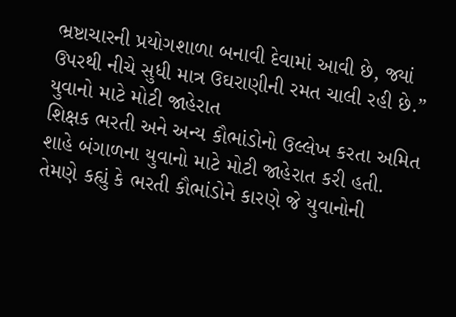ભ્રષ્ટાચારની પ્રયોગશાળા બનાવી દેવામાં આવી છે, જ્યાં ઉપરથી નીચે સુધી માત્ર ઉઘરાણીની રમત ચાલી રહી છે.”
યુવાનો માટે મોટી જાહેરાત
શિક્ષક ભરતી અને અન્ય કૌભાંડોનો ઉલ્લેખ કરતા અમિત શાહે બંગાળના યુવાનો માટે મોટી જાહેરાત કરી હતી. તેમણે કહ્યું કે ભરતી કૌભાંડોને કારણે જે યુવાનોની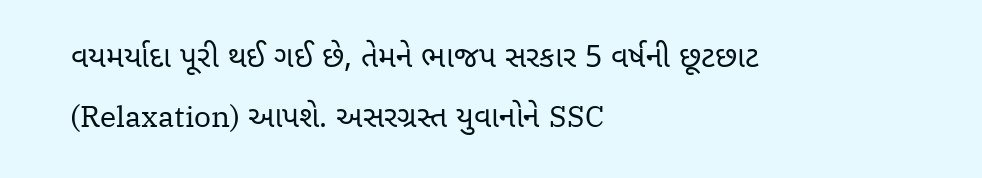વયમર્યાદા પૂરી થઈ ગઈ છે, તેમને ભાજપ સરકાર 5 વર્ષની છૂટછાટ (Relaxation) આપશે. અસરગ્રસ્ત યુવાનોને SSC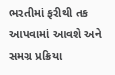ભરતીમાં ફરીથી તક આપવામાં આવશે અને સમગ્ર પ્રક્રિયા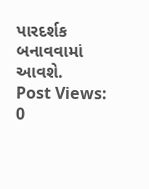પારદર્શક બનાવવામાં આવશે.
Post Views: 0